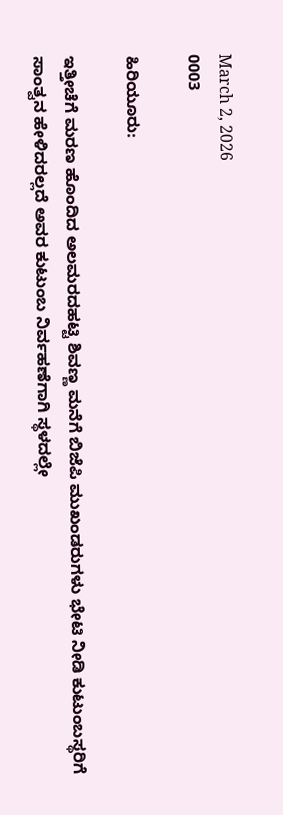March 2, 2026
0003

ಹಿರಿಯೂರು:

ಇತ್ತೀಚೆಗೆ ಮರಣ ಹೊಂದಿದ ಅಲಮರದಹಟ್ಟಿ ಶಿವಣ್ಣ ಮನೆಗೆ ಬಿಜೆಪಿ ಮುಖಂಡರುಗಳು ಭೇಟಿ ನೀಡಿ ಕುಟುಂಬಸ್ಥರಿಗೆ ಸಾಂತ್ವನ ಹೇಳಿದರಲ್ಲದೆ ಅವರ ಕುಟುಂಬ ನಿರ್ವಹಣೆಗಾಗಿ ಸ್ಥಳದಲ್ಲೇ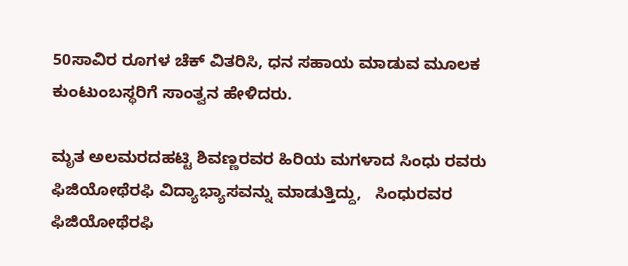50ಸಾವಿರ ರೂಗಳ ಚೆಕ್ ವಿತರಿಸಿ, ಧನ ಸಹಾಯ ಮಾಡುವ ಮೂಲಕ ಕುಂಟುಂಬಸ್ಥರಿಗೆ ಸಾಂತ್ವನ ಹೇಳಿದರು.

ಮೃತ ಅಲಮರದಹಟ್ಟಿ ಶಿವಣ್ಣರವರ ಹಿರಿಯ ಮಗಳಾದ ಸಿಂಧು ರವರು ಫಿಜಿಯೋಥೆರಫಿ ವಿದ್ಯಾಭ್ಯಾಸವನ್ನು ಮಾಡುತ್ತಿದ್ದು,   ಸಿಂಧುರವರ  ಫಿಜಿಯೋಥೆರಫಿ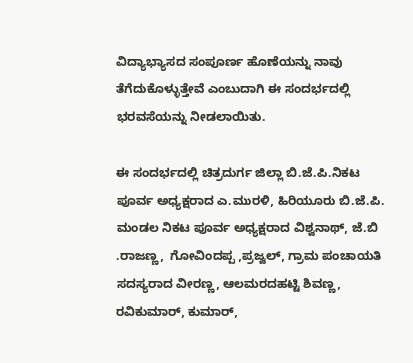ವಿದ್ಯಾಭ್ಯಾಸದ ಸಂಪೂರ್ಣ ಹೊಣೆಯನ್ನು ನಾವು ತೆಗೆದುಕೊಳ್ಳುತ್ತೇವೆ ಎಂಬುದಾಗಿ ಈ ಸಂದರ್ಭದಲ್ಲಿ ಭರವಸೆಯನ್ನು ನೀಡಲಾಯಿತು.

ಈ ಸಂದರ್ಭದಲ್ಲಿ ಚಿತ್ರದುರ್ಗ ಜಿಲ್ಲಾ ಬಿ.ಜೆ.ಪಿ.ನಿಕಟ ಪೂರ್ವ ಅಧ್ಯಕ್ಷರಾದ ಎ.ಮುರಳಿ, ಹಿರಿಯೂರು ಬಿ.ಜೆ.ಪಿ. ಮಂಡಲ ನಿಕಟ ಪೂರ್ವ ಅಧ್ಯಕ್ಷರಾದ ವಿಶ್ವನಾಥ್, ಜೆ.ಬಿ .ರಾಜಣ್ಣ,  ಗೋವಿಂದಪ್ಪ ,ಪ್ರಜ್ವಲ್, ಗ್ರಾಮ ಪಂಚಾಯತಿ ಸದಸ್ಯರಾದ ವೀರಣ್ಣ, ಆಲಮರದಹಟ್ಟಿ ಶಿವಣ್ಣ, ರವಿಕುಮಾರ್, ಕುಮಾರ್,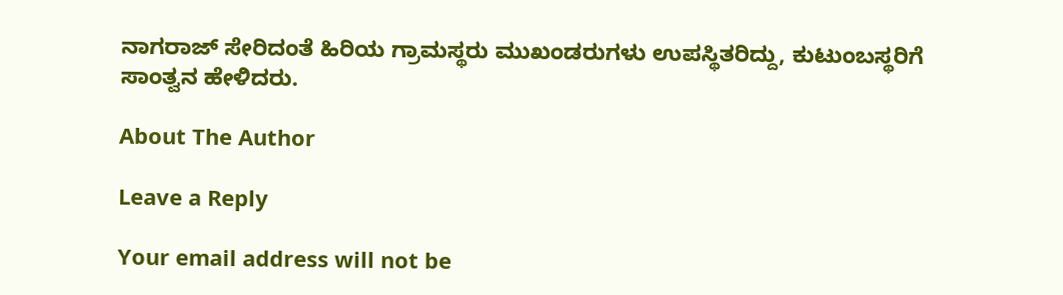ನಾಗರಾಜ್ ಸೇರಿದಂತೆ ಹಿರಿಯ ಗ್ರಾಮಸ್ಥರು ಮುಖಂಡರುಗಳು ಉಪಸ್ಥಿತರಿದ್ದು, ಕುಟುಂಬಸ್ಥರಿಗೆ ಸಾಂತ್ವನ ಹೇಳಿದರು.

About The Author

Leave a Reply

Your email address will not be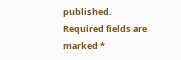published. Required fields are marked *